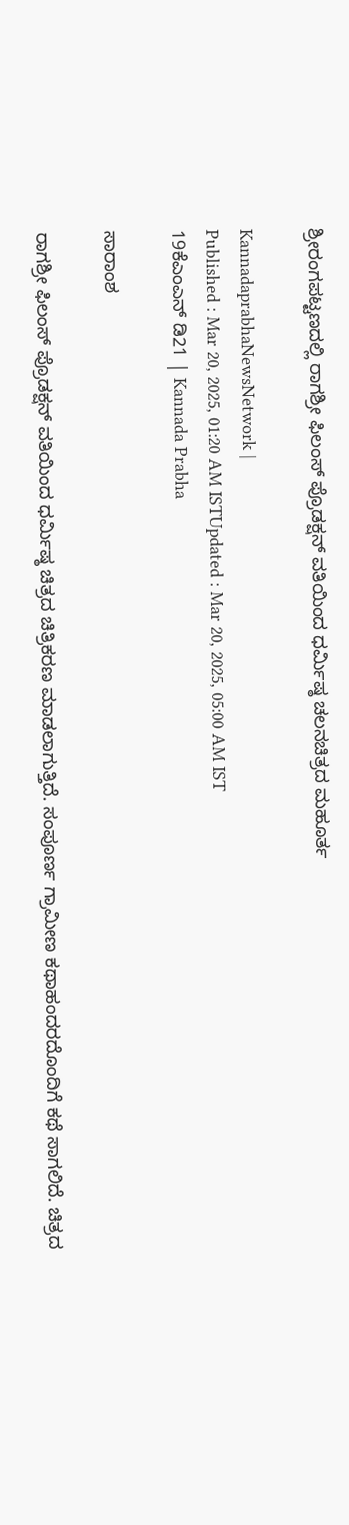ಶ್ರೀರಂಗಪಟ್ಟಣದಲ್ಲಿ ರಾಗಶ್ರೀ ಫಿಲಂಸ್ ಪ್ರೊಡಕ್ಷನ್ ವತಿಯಿಂದ ಧರ್ಮಿಷ್ಠ ಚಲನಚಿತ್ರದ ಮಹೂರ್ತ

KannadaprabhaNewsNetwork |
Published : Mar 20, 2025, 01:20 AM ISTUpdated : Mar 20, 2025, 05:00 AM IST
19ಕೆಎಂಎನ್ ಡಿ21 | Kannada Prabha

ಸಾರಾಂಶ

ರಾಗಶ್ರೀ ಫಿಲಂಸ್ ಪ್ರೊಡಕ್ಷನ್ ವತಿಯಿಂದ ಧರ್ಮಿಷ್ಠ ಚಿತ್ರದ ಚಿತ್ರಿಕರಣ ಮಾಡಲಾಗುತ್ತಿದೆ. ಸಂಪೂರ್ಣ ಗ್ರಾಮೀಣ ಕಥಾಹಂದರದೊಂದಿಗೆ ಕಥೆ ಸಾಗಲಿದೆ. ಚಿತ್ರದ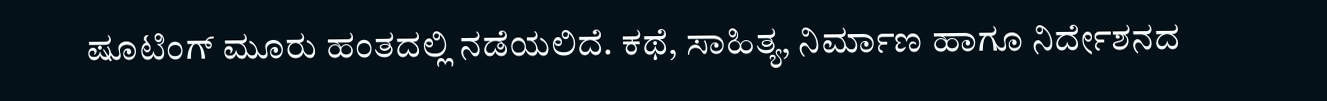ಷೂಟಿಂಗ್ ಮೂರು ಹಂತದಲ್ಲಿ ನಡೆಯಲಿದೆ. ಕಥೆ, ಸಾಹಿತ್ಯ, ನಿರ್ಮಾಣ ಹಾಗೂ ನಿರ್ದೇಶನದ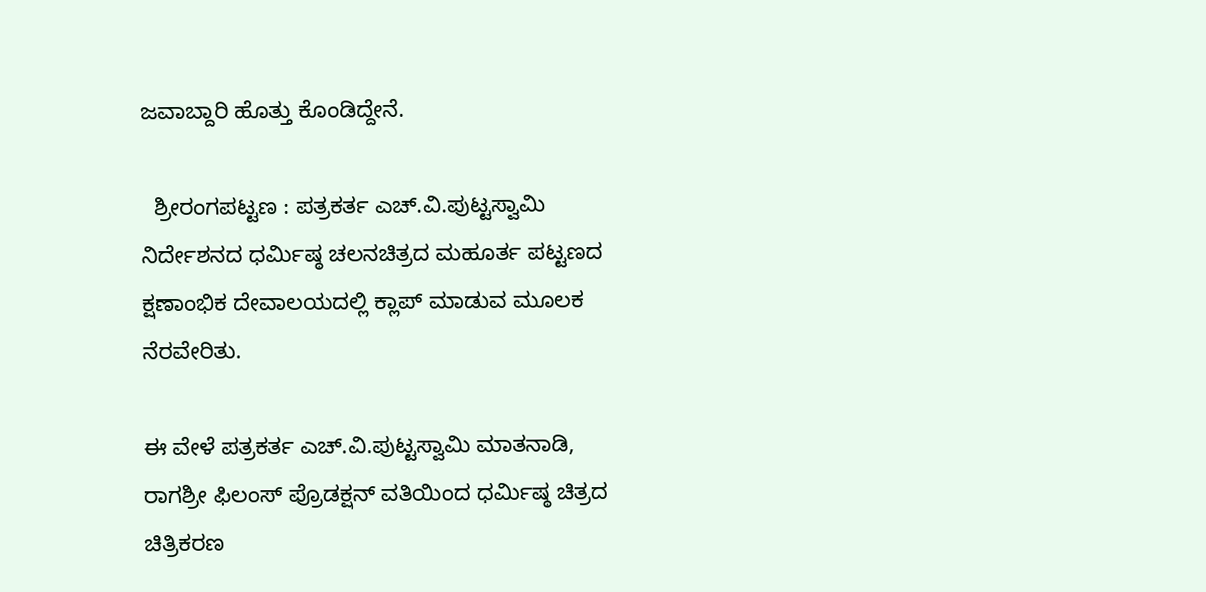ಜವಾಬ್ದಾರಿ ಹೊತ್ತು ಕೊಂಡಿದ್ದೇನೆ.

  ಶ್ರೀರಂಗಪಟ್ಟಣ : ಪತ್ರಕರ್ತ ಎಚ್.ವಿ.ಪುಟ್ಟಸ್ವಾಮಿ ನಿರ್ದೇಶನದ ಧರ್ಮಿಷ್ಠ ಚಲನಚಿತ್ರದ ಮಹೂರ್ತ ಪಟ್ಟಣದ ಕ್ಷಣಾಂಭಿಕ ದೇವಾಲಯದಲ್ಲಿ ಕ್ಲಾಪ್ ಮಾಡುವ ಮೂಲಕ ನೆರವೇರಿತು.

ಈ ವೇಳೆ ಪತ್ರಕರ್ತ ಎಚ್.ವಿ.ಪುಟ್ಟಸ್ವಾಮಿ ಮಾತನಾಡಿ, ರಾಗಶ್ರೀ ಫಿಲಂಸ್ ಪ್ರೊಡಕ್ಷನ್ ವತಿಯಿಂದ ಧರ್ಮಿಷ್ಠ ಚಿತ್ರದ ಚಿತ್ರಿಕರಣ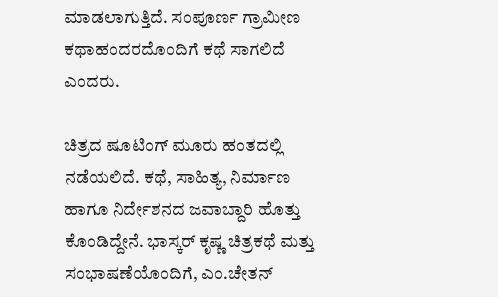ಮಾಡಲಾಗುತ್ತಿದೆ. ಸಂಪೂರ್ಣ ಗ್ರಾಮೀಣ ಕಥಾಹಂದರದೊಂದಿಗೆ ಕಥೆ ಸಾಗಲಿದೆ ಎಂದರು.

ಚಿತ್ರದ ಷೂಟಿಂಗ್ ಮೂರು ಹಂತದಲ್ಲಿ ನಡೆಯಲಿದೆ. ಕಥೆ, ಸಾಹಿತ್ಯ, ನಿರ್ಮಾಣ ಹಾಗೂ ನಿರ್ದೇಶನದ ಜವಾಬ್ದಾರಿ ಹೊತ್ತು ಕೊಂಡಿದ್ದೇನೆ. ಭಾಸ್ಕರ್ ಕೃಷ್ಣ ಚಿತ್ರಕಥೆ ಮತ್ತು ಸಂಭಾಷಣೆಯೊಂದಿಗೆ, ಎಂ.ಚೇತನ್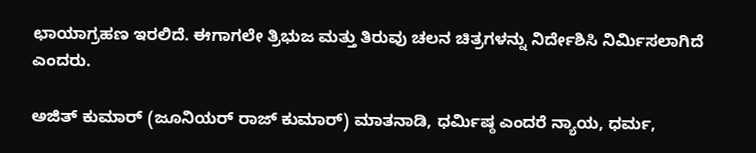ಛಾಯಾಗ್ರಹಣ ಇರಲಿದೆ. ಈಗಾಗಲೇ ತ್ರಿಭುಜ ಮತ್ತು ತಿರುವು ಚಲನ ಚಿತ್ರಗಳನ್ನು ನಿರ್ದೇಶಿಸಿ ನಿರ್ಮಿಸಲಾಗಿದೆ ಎಂದರು.

ಅಜಿತ್ ಕುಮಾರ್ (ಜೂನಿಯರ್ ರಾಜ್ ಕುಮಾರ್) ಮಾತನಾಡಿ, ಧರ್ಮಿಷ್ಠ ಎಂದರೆ ನ್ಯಾಯ, ಧರ್ಮ,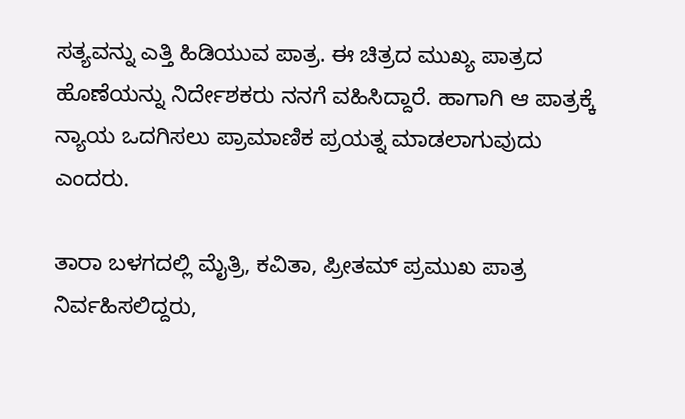ಸತ್ಯವನ್ನು ಎತ್ತಿ ಹಿಡಿಯುವ ಪಾತ್ರ. ಈ ಚಿತ್ರದ ಮುಖ್ಯ ಪಾತ್ರದ ಹೊಣೆಯನ್ನು ನಿರ್ದೇಶಕರು ನನಗೆ ವಹಿಸಿದ್ದಾರೆ. ಹಾಗಾಗಿ ಆ ಪಾತ್ರಕ್ಕೆ ನ್ಯಾಯ ಒದಗಿಸಲು ಪ್ರಾಮಾಣಿಕ ಪ್ರಯತ್ನ ಮಾಡಲಾಗುವುದು ಎಂದರು.

ತಾರಾ ಬಳಗದಲ್ಲಿ ಮೈತ್ರಿ, ಕವಿತಾ, ಪ್ರೀತಮ್ ಪ್ರಮುಖ ಪಾತ್ರ ನಿರ್ವಹಿಸಲಿದ್ದರು,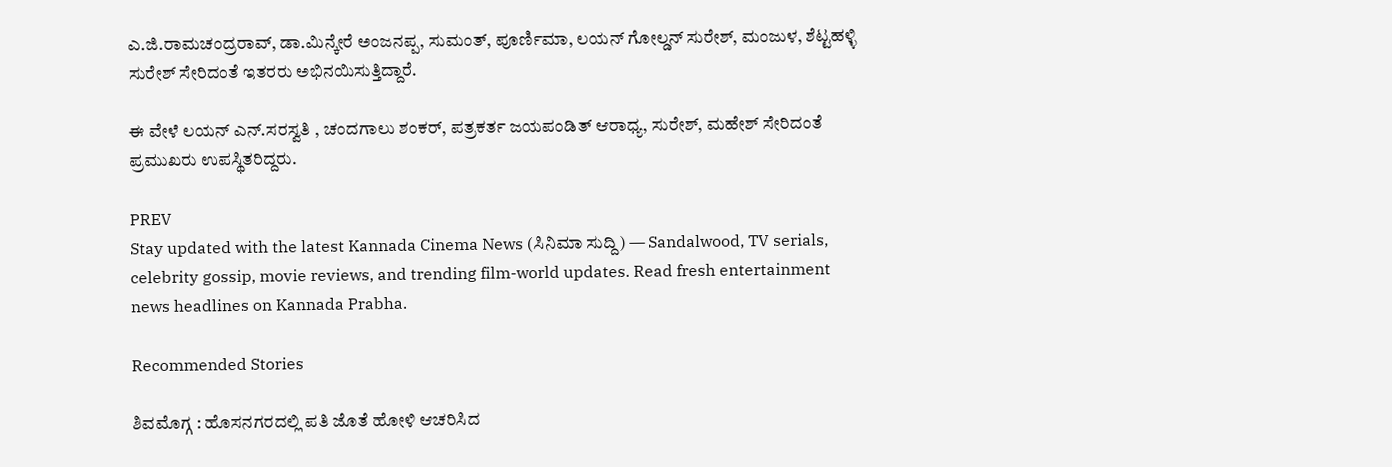ಎ.ಜಿ.ರಾಮಚಂದ್ರರಾವ್, ಡಾ.ಮಿನ್ಕೇರೆ ಅಂಜನಪ್ಪ, ಸುಮಂತ್, ಪೂರ್ಣಿಮಾ, ಲಯನ್ ಗೋಲ್ಡನ್ ಸುರೇಶ್, ಮಂಜುಳ, ಶೆಟ್ಟಹಳ್ಳಿ ಸುರೇಶ್ ಸೇರಿದಂತೆ ಇತರರು ಅಭಿನಯಿಸುತ್ತಿದ್ದಾರೆ.

ಈ ವೇಳೆ ಲಯನ್ ಎನ್.ಸರಸ್ವತಿ , ಚಂದಗಾಲು ಶಂಕರ್, ಪತ್ರಕರ್ತ ಜಯಪಂಡಿತ್ ಆರಾಧ್ಯ, ಸುರೇಶ್, ಮಹೇಶ್ ಸೇರಿದಂತೆ ಪ್ರಮುಖರು ಉಪಸ್ಥಿತರಿದ್ದರು.

PREV
Stay updated with the latest Kannada Cinema News (ಸಿನಿಮಾ ಸುದ್ದಿ) — Sandalwood, TV serials, celebrity gossip, movie reviews, and trending film-world updates. Read fresh entertainment news headlines on Kannada Prabha.

Recommended Stories

ಶಿವಮೊಗ್ಗ : ಹೊಸನಗರದಲ್ಲಿ ಪತಿ ಜೊತೆ ಹೋಳಿ ಆಚರಿಸಿದ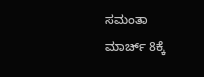ಸಮಂತಾ
ಮಾರ್ಚ್‌ 8ಕ್ಕೆ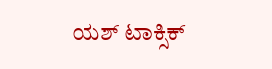ಯಶ್ ಟಾಕ್ಸಿಕ್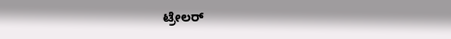ಟ್ರೇಲರ್